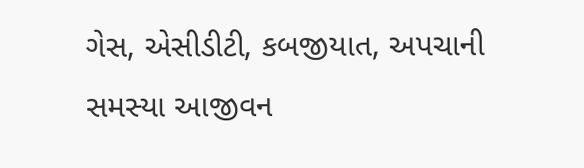ગેસ, એસીડીટી, કબજીયાત, અપચાની સમસ્યા આજીવન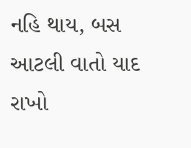નહિ થાય, બસ આટલી વાતો યાદ રાખો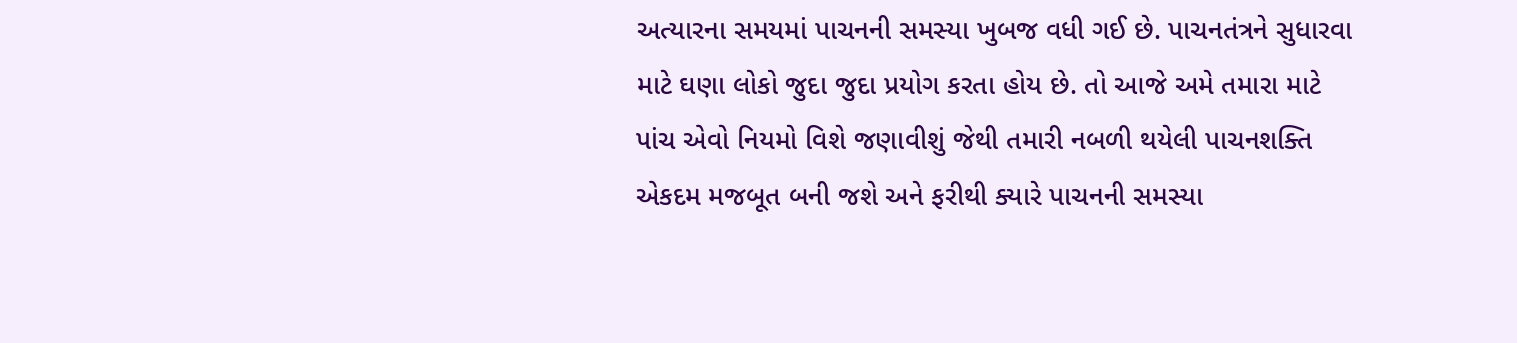અત્યારના સમયમાં પાચનની સમસ્યા ખુબજ વધી ગઈ છે. પાચનતંત્રને સુધારવા માટે ઘણા લોકો જુદા જુદા પ્રયોગ કરતા હોય છે. તો આજે અમે તમારા માટે પાંચ એવો નિયમો વિશે જણાવીશું જેથી તમારી નબળી થયેલી પાચનશક્તિ એકદમ મજબૂત બની જશે અને ફરીથી ક્યારે પાચનની સમસ્યા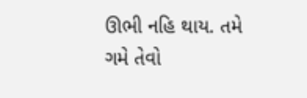ઊભી નહિ થાય. તમે ગમે તેવો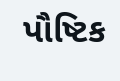પૌષ્ટિક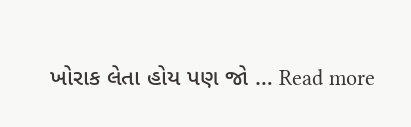ખોરાક લેતા હોય પણ જો … Read more